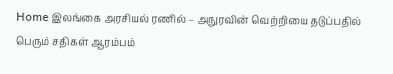Home இலங்கை அரசியல் ரணில் – அநுரவின் வெற்றியை தடுப்பதில் பெரும் சதிகள் ஆரம்பம்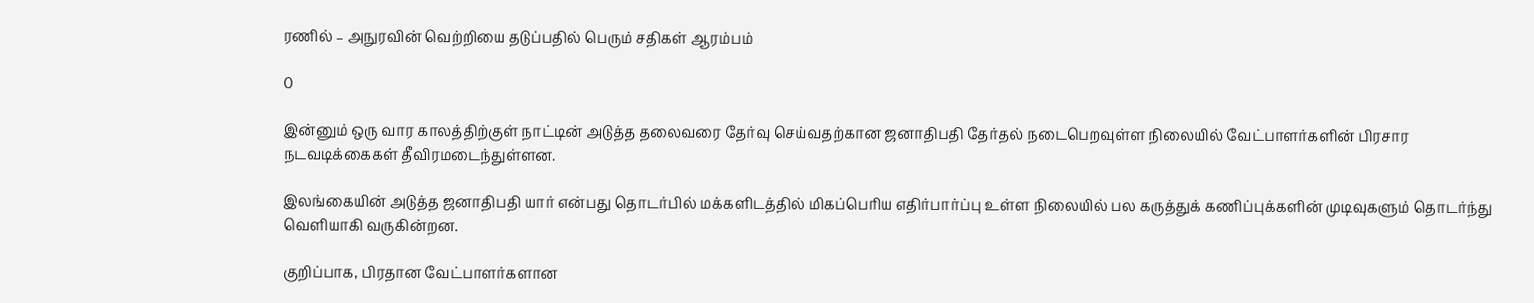ரணில் – அநுரவின் வெற்றியை தடுப்பதில் பெரும் சதிகள் ஆரம்பம்

0

இன்னும் ஒரு வார காலத்திற்குள் நாட்டின் அடுத்த தலைவரை தேர்வு செய்வதற்கான ஜனாதிபதி தேர்தல் நடைபெறவுள்ள நிலையில் வேட்பாளர்களின் பிரசார நடவடிக்கைகள் தீவிரமடைந்துள்ளன.

இலங்கையின் அடுத்த ஜனாதிபதி யார் என்பது தொடர்பில் மக்களிடத்தில் மிகப்பெரிய எதிர்பார்ப்பு உள்ள நிலையில் பல கருத்துக் கணிப்புக்களின் முடிவுகளும் தொடர்ந்து வெளியாகி வருகின்றன.

குறிப்பாக, பிரதான வேட்பாளர்களான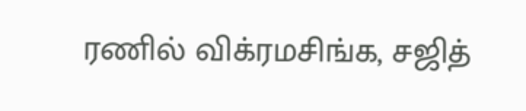ரணில் விக்ரமசிங்க, சஜித்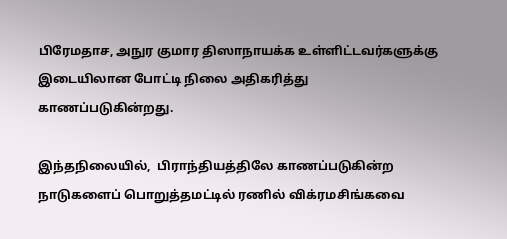பிரேமதாச, அநுர குமார திஸாநாயக்க உள்ளிட்டவர்களுக்கு இடையிலான போட்டி நிலை அதிகரித்து காணப்படுகின்றது.

இந்தநிலையில்,  பிராந்தியத்திலே காணப்படுகின்ற நாடுகளைப் பொறுத்தமட்டில் ரணில் விக்ரமசிங்கவை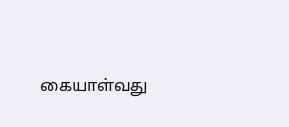கையாள்வது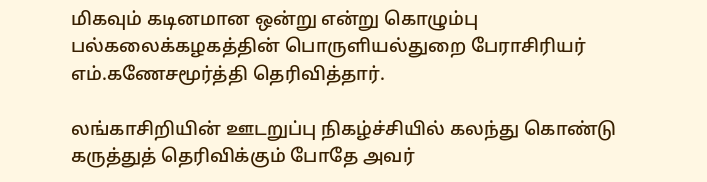மிகவும் கடினமான ஒன்று என்று கொழும்பு பல்கலைக்கழகத்தின் பொருளியல்துறை பேராசிரியர் எம்.கணேசமூர்த்தி தெரிவித்தார்.

லங்காசிறியின் ஊடறுப்பு நிகழ்ச்சியில் கலந்து கொண்டு கருத்துத் தெரிவிக்கும் போதே அவர்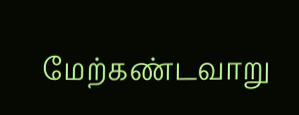மேற்கண்டவாறு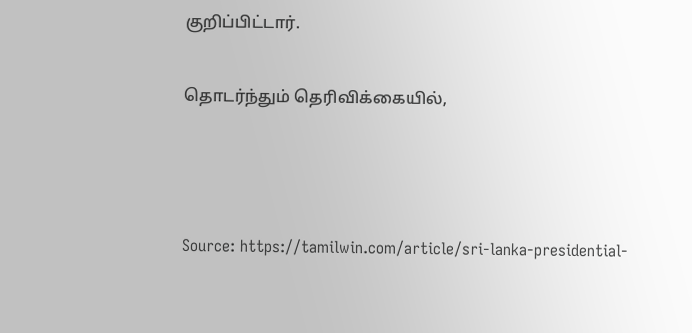குறிப்பிட்டார்.

தொடர்ந்தும் தெரிவிக்கையில்,



Source: https://tamilwin.com/article/sri-lanka-presidential-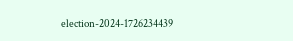election-2024-1726234439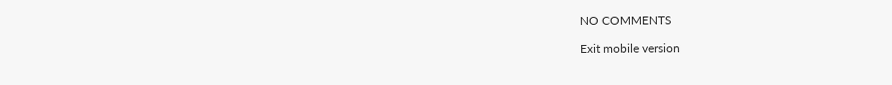NO COMMENTS

Exit mobile version